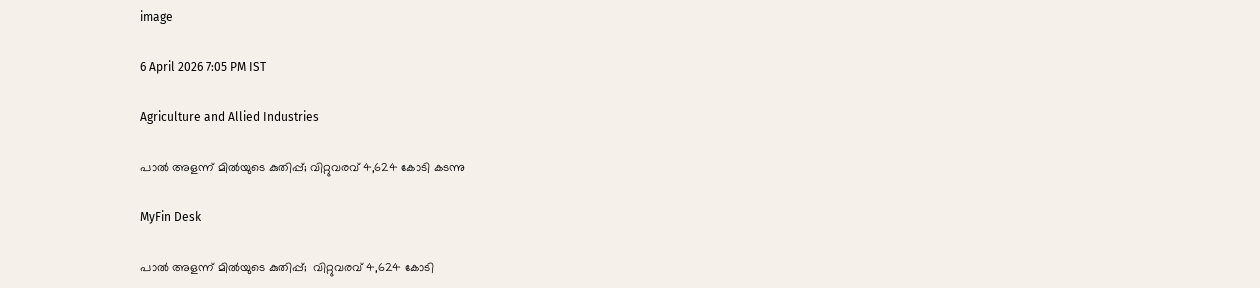image

6 April 2026 7:05 PM IST

Agriculture and Allied Industries

പാല്‍ അളന്ന് മില്‍യുടെ കുതിപ്പ്; വിറ്റുവരവ് 4,624 കോടി കടന്നു

MyFin Desk

പാല്‍ അളന്ന് മില്‍യുടെ കുതിപ്പ്;  വിറ്റുവരവ് 4,624 കോടി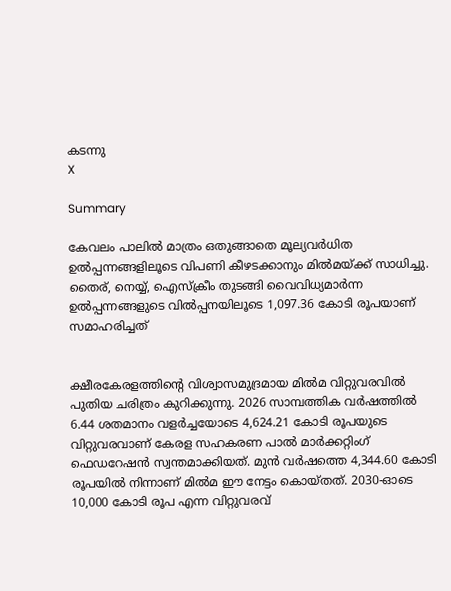കടന്നു
X

Summary

കേവലം പാലില്‍ മാത്രം ഒതുങ്ങാതെ മൂല്യവര്‍ധിത ഉല്‍പ്പന്നങ്ങളിലൂടെ വിപണി കീഴടക്കാനും മില്‍മയ്ക്ക് സാധിച്ചു. തൈര്, നെയ്യ്, ഐസ്‌ക്രീം തുടങ്ങി വൈവിധ്യമാര്‍ന്ന ഉല്‍പ്പന്നങ്ങളുടെ വില്‍പ്പനയിലൂടെ 1,097.36 കോടി രൂപയാണ് സമാഹരിച്ചത്


ക്ഷീരകേരളത്തിന്റെ വിശ്വാസമുദ്രമായ മില്‍മ വിറ്റുവരവില്‍ പുതിയ ചരിത്രം കുറിക്കുന്നു. 2026 സാമ്പത്തിക വര്‍ഷത്തില്‍ 6.44 ശതമാനം വളര്‍ച്ചയോടെ 4,624.21 കോടി രൂപയുടെ വിറ്റുവരവാണ് കേരള സഹകരണ പാല്‍ മാര്‍ക്കറ്റിംഗ് ഫെഡറേഷന്‍ സ്വന്തമാക്കിയത്. മുന്‍ വര്‍ഷത്തെ 4,344.60 കോടി രൂപയില്‍ നിന്നാണ് മില്‍മ ഈ നേട്ടം കൊയ്തത്. 2030-ഓടെ 10,000 കോടി രൂപ എന്ന വിറ്റുവരവ്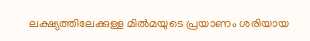ലക്ഷ്യത്തിലേക്കുള്ള മില്‍മയുടെ പ്രയാണം ശരിയായ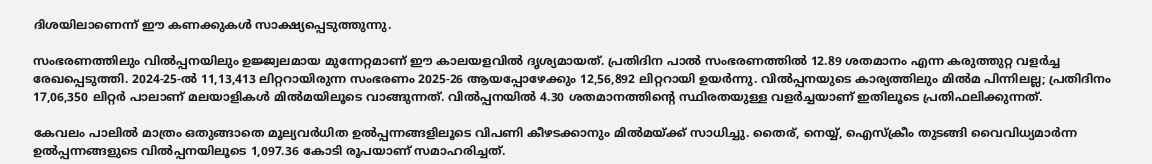ദിശയിലാണെന്ന് ഈ കണക്കുകള്‍ സാക്ഷ്യപ്പെടുത്തുന്നു.

സംഭരണത്തിലും വില്‍പ്പനയിലും ഉജ്ജ്വലമായ മുന്നേറ്റമാണ് ഈ കാലയളവില്‍ ദൃശ്യമായത്. പ്രതിദിന പാല്‍ സംഭരണത്തില്‍ 12.89 ശതമാനം എന്ന കരുത്തുറ്റ വളര്‍ച്ച രേഖപ്പെടുത്തി. 2024-25-ല്‍ 11,13,413 ലിറ്ററായിരുന്ന സംഭരണം 2025-26 ആയപ്പോഴേക്കും 12,56,892 ലിറ്ററായി ഉയര്‍ന്നു. വില്‍പ്പനയുടെ കാര്യത്തിലും മില്‍മ പിന്നിലല്ല; പ്രതിദിനം 17,06,350 ലിറ്റര്‍ പാലാണ് മലയാളികള്‍ മില്‍മയിലൂടെ വാങ്ങുന്നത്. വില്‍പ്പനയില്‍ 4.30 ശതമാനത്തിന്റെ സ്ഥിരതയുള്ള വളര്‍ച്ചയാണ് ഇതിലൂടെ പ്രതിഫലിക്കുന്നത്.

കേവലം പാലില്‍ മാത്രം ഒതുങ്ങാതെ മൂല്യവര്‍ധിത ഉല്‍പ്പന്നങ്ങളിലൂടെ വിപണി കീഴടക്കാനും മില്‍മയ്ക്ക് സാധിച്ചു. തൈര്, നെയ്യ്, ഐസ്‌ക്രീം തുടങ്ങി വൈവിധ്യമാര്‍ന്ന ഉല്‍പ്പന്നങ്ങളുടെ വില്‍പ്പനയിലൂടെ 1,097.36 കോടി രൂപയാണ് സമാഹരിച്ചത്.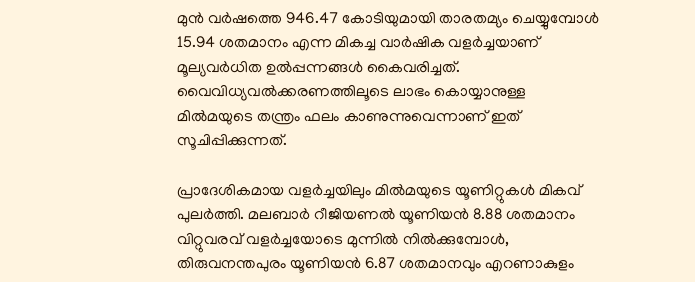മുന്‍ വര്‍ഷത്തെ 946.47 കോടിയുമായി താരതമ്യം ചെയ്യുമ്പോള്‍ 15.94 ശതമാനം എന്ന മികച്ച വാര്‍ഷിക വളര്‍ച്ചയാണ് മൂല്യവര്‍ധിത ഉല്‍പ്പന്നങ്ങള്‍ കൈവരിച്ചത്. വൈവിധ്യവല്‍ക്കരണത്തിലൂടെ ലാഭം കൊയ്യാനുള്ള മില്‍മയുടെ തന്ത്രം ഫലം കാണുന്നുവെന്നാണ് ഇത് സൂചിപ്പിക്കുന്നത്.

പ്രാദേശികമായ വളര്‍ച്ചയിലും മില്‍മയുടെ യൂണിറ്റുകള്‍ മികവ് പുലര്‍ത്തി. മലബാര്‍ റീജിയണല്‍ യൂണിയന്‍ 8.88 ശതമാനം വിറ്റുവരവ് വളര്‍ച്ചയോടെ മുന്നില്‍ നില്‍ക്കുമ്പോള്‍, തിരുവനന്തപുരം യൂണിയന്‍ 6.87 ശതമാനവും എറണാകുളം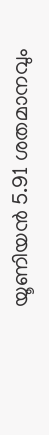യൂണിയന്‍ 5.91 ശതമാനവും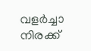വളര്‍ച്ചാ നിരക്ക്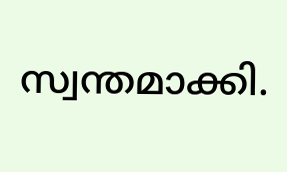സ്വന്തമാക്കി.